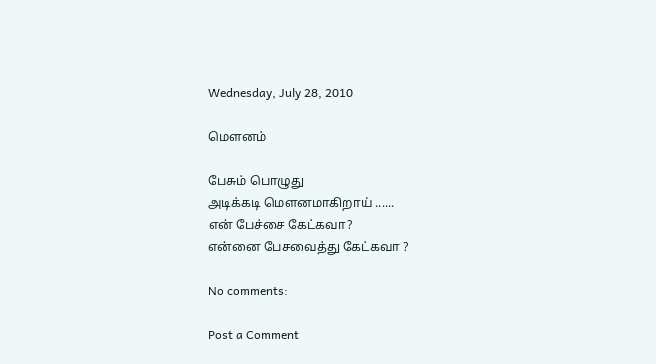Wednesday, July 28, 2010

மௌனம்

பேசும் பொழுது
அடிக்கடி மௌனமாகிறாய் ......
என் பேச்சை கேட்கவா?
என்னை பேசவைத்து கேட்கவா ?

No comments:

Post a Comment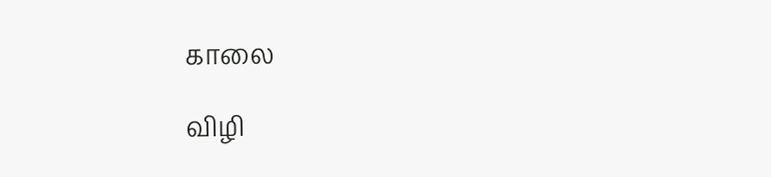காலை

விழி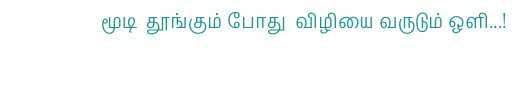மூடி  தூங்கும் போது  விழியை வருடும் ஒளி...!